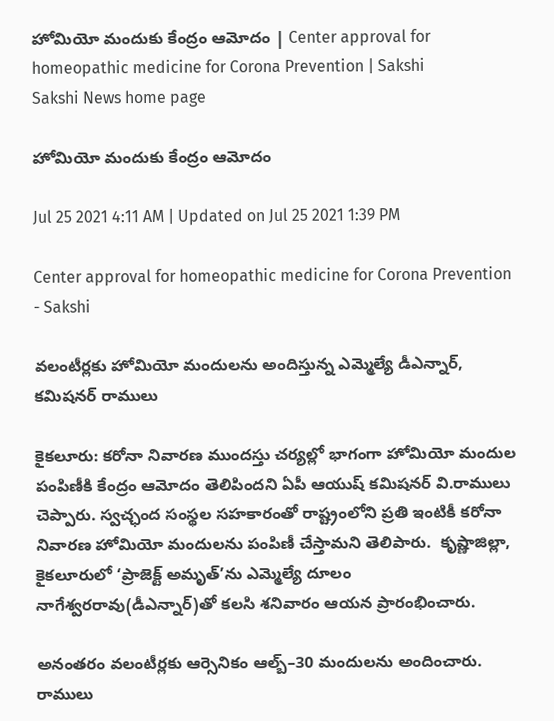హోమియో మందుకు కేంద్రం ఆమోదం | Center approval for homeopathic medicine for Corona Prevention | Sakshi
Sakshi News home page

హోమియో మందుకు కేంద్రం ఆమోదం

Jul 25 2021 4:11 AM | Updated on Jul 25 2021 1:39 PM

Center approval for homeopathic medicine for Corona Prevention - Sakshi

వలంటీర్లకు హోమియో మందులను అందిస్తున్న ఎమ్మెల్యే డీఎన్నార్, కమిషనర్‌ రాములు

కైకలూరు: కరోనా నివారణ ముందస్తు చర్యల్లో భాగంగా హోమియో మందుల పంపిణీకి కేంద్రం ఆమోదం తెలిపిందని ఏపీ ఆయుష్‌ కమిషనర్‌ వి.రాములు చెప్పారు. స్వచ్ఛంద సంస్థల సహకారంతో రాష్ట్రంలోని ప్రతి ఇంటికీ కరోనా నివారణ హోమియో మందులను పంపిణీ చేస్తామని తెలిపారు.  కృష్ణాజిల్లా, కైకలూరులో ‘ప్రాజెక్ట్‌ అమృత్‌’ను ఎమ్మెల్యే దూలం నాగేశ్వరరావు(డీఎన్నార్‌)తో కలసి శనివారం ఆయన ప్రారంభించారు.

అనంతరం వలంటీర్లకు ఆర్సెనికం ఆల్బ్‌–30 మందులను అందించారు. రాములు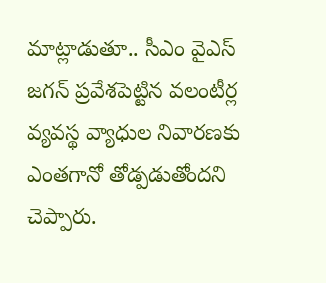మాట్లాడుతూ.. సీఎం వైఎస్‌ జగన్‌ ప్రవేశపెట్టిన వలంటీర్ల వ్యవస్థ వ్యాధుల నివారణకు ఎంతగానో తోడ్పడుతోందని చెప్పారు.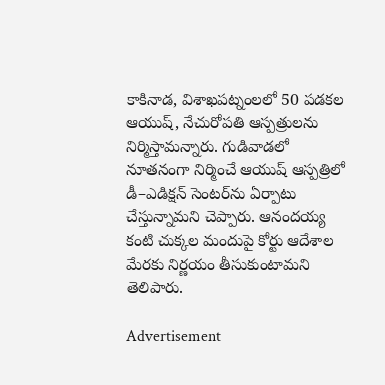కాకినాడ, విశాఖపట్నంలలో 50 పడకల ఆయుష్, నేచురోపతి ఆస్పత్రులను నిర్మిస్తామన్నారు. గుడివాడలో నూతనంగా నిర్మించే ఆయుష్‌ ఆస్పత్రిలో డీ–ఎడిక్షన్‌ సెంటర్‌ను ఏర్పాటు చేస్తున్నామని చెప్పారు. ఆనందయ్య కంటి చుక్కల మందుపై కోర్టు ఆదేశాల మేరకు నిర్ణయం తీసుకుంటామని తెలిపారు.

Advertisement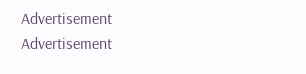Advertisement
Advertisement